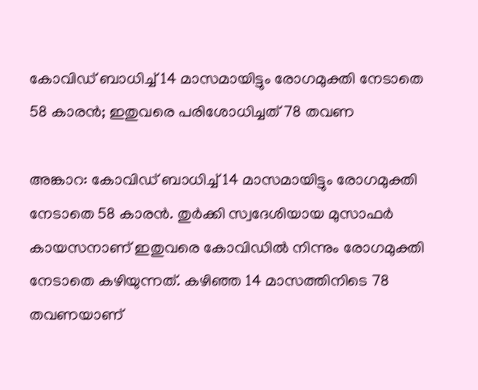കോവിഡ് ബാധിച്ച് 14 മാസമായിട്ടും രോഗമുക്തി നേടാതെ 58 കാരൻ; ഇതുവരെ പരിശോധിച്ചത് 78 തവണ

അങ്കാറ: കോവിഡ് ബാധിച്ച് 14 മാസമായിട്ടും രോഗമുക്തി നേടാതെ 58 കാരൻ. തുർക്കി സ്വദേശിയായ മുസാഫർ കായസനാണ് ഇതുവരെ കോവിഡിൽ നിന്നും രോഗമുക്തി നേടാതെ കഴിയുന്നത്. കഴിഞ്ഞ 14 മാസത്തിനിടെ 78 തവണയാണ്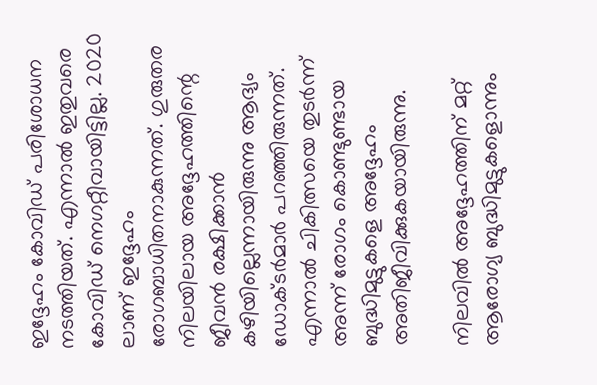ഇദ്ദേഹം കോവിഡ് പരിശോധന നടത്തിയത്. എന്നാൽ ഇതുവരെ കോവിഡ് നെഗറ്റീവായിട്ടില്ല. 2020 ലാണ് ഇദ്ദേഹം രോഗബാധിതനാകുന്നത്. ഗുരുതര നിലയിലായ അദ്ദേഹത്തിന്റെ ജീവൻ രക്ഷിക്കാൻ കഴിയില്ലെന്നായിരുന്നു ആദ്യം ഡോക്ടർമാർ പറഞ്ഞിരുന്നത്. എന്നാൽ ചികിത്സയെ തുടർന്ന് അന്ന് രോഗം കൊണ്ടുണ്ടായ ബുദ്ധിമുട്ടുകളെ അദ്ദേഹം അതിജീവിക്കുകയായിരുന്നു.

നിലവിൽ അദ്ദേഹത്തിന് മറ്റ് ആരോഗ്യ ബുദ്ധിമുട്ടുകളൊന്നും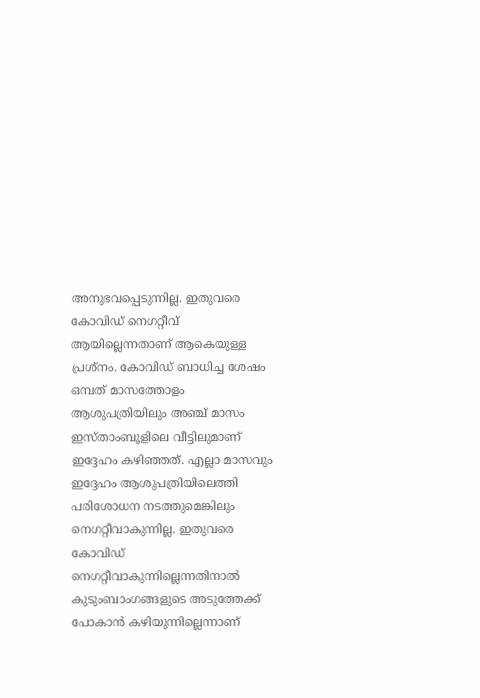അനുഭവപ്പെടുന്നില്ല. ഇതുവരെ കോവിഡ് നെഗറ്റീവ് ആയില്ലെന്നതാണ് ആകെയുള്ള പ്രശ്‌നം. കോവിഡ് ബാധിച്ച ശേഷം ഒമ്പത് മാസത്തോളം ആശുപത്രിയിലും അഞ്ച് മാസം ഇസ്താംബൂളിലെ വീട്ടിലുമാണ് ഇദ്ദേഹം കഴിഞ്ഞത്. എല്ലാ മാസവും ഇദ്ദേഹം ആശുപത്രിയിലെത്തി പരിശോധന നടത്തുമെങ്കിലും നെഗറ്റീവാകുന്നില്ല. ഇതുവരെ കോവിഡ് നെഗറ്റീവാകുന്നില്ലെന്നതിനാൽ കുടുംബാംഗങ്ങളുടെ അടുത്തേക്ക് പോകാൻ കഴിയുന്നില്ലെന്നാണ്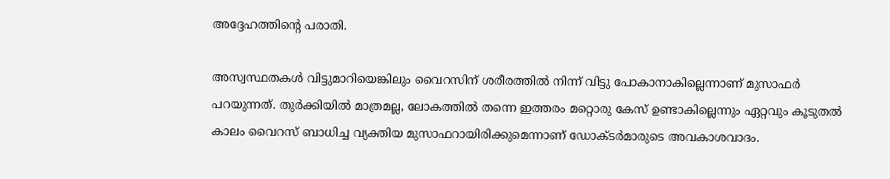അദ്ദേഹത്തിന്റെ പരാതി.

അസ്വസ്ഥതകൾ വിട്ടുമാറിയെങ്കിലും വൈറസിന് ശരീരത്തിൽ നിന്ന് വിട്ടു പോകാനാകില്ലെന്നാണ് മുസാഫർ പറയുന്നത്. തുർക്കിയിൽ മാത്രമല്ല, ലോകത്തിൽ തന്നെ ഇത്തരം മറ്റൊരു കേസ് ഉണ്ടാകില്ലെന്നും ഏറ്റവും കൂടുതൽ കാലം വൈറസ് ബാധിച്ച വ്യക്തിയ മുസാഫറായിരിക്കുമെന്നാണ് ഡോക്ടർമാരുടെ അവകാശവാദം.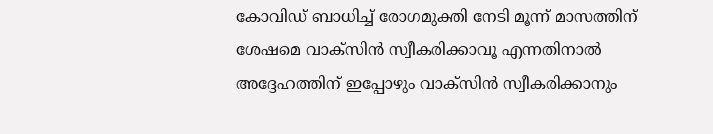കോവിഡ് ബാധിച്ച് രോഗമുക്തി നേടി മൂന്ന് മാസത്തിന് ശേഷമെ വാക്‌സിൻ സ്വീകരിക്കാവൂ എന്നതിനാൽ അദ്ദേഹത്തിന് ഇപ്പോഴും വാക്‌സിൻ സ്വീകരിക്കാനും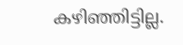കഴിഞ്ഞിട്ടില്ല.